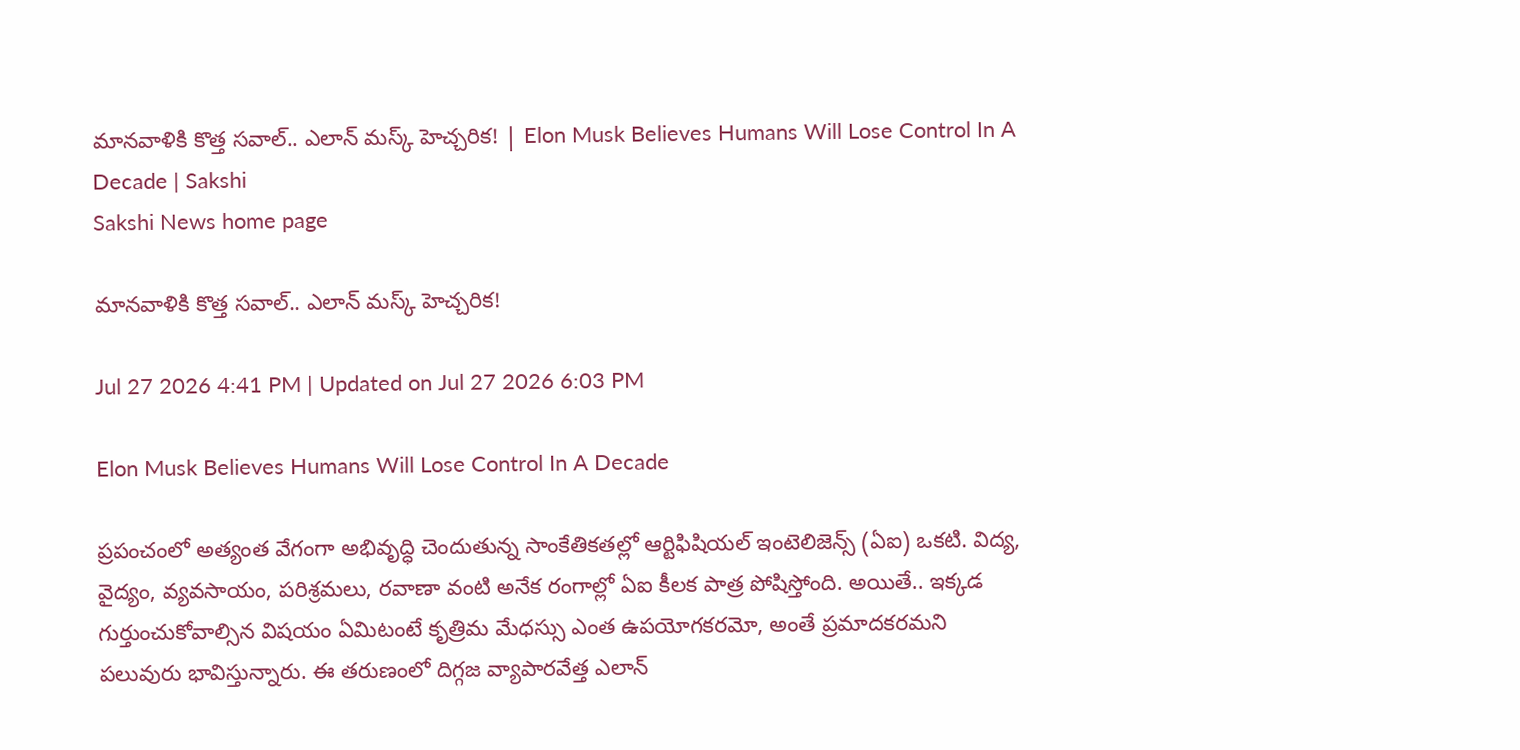మానవాళికి కొత్త సవాల్.. ఎలాన్ మస్క్ హెచ్చరిక! | Elon Musk Believes Humans Will Lose Control In A Decade | Sakshi
Sakshi News home page

మానవాళికి కొత్త సవాల్.. ఎలాన్ మస్క్ హెచ్చరిక!

Jul 27 2026 4:41 PM | Updated on Jul 27 2026 6:03 PM

Elon Musk Believes Humans Will Lose Control In A Decade

ప్రపంచంలో అత్యంత వేగంగా అభివృద్ధి చెందుతున్న సాంకేతికతల్లో ఆర్టిఫిషియల్ ఇంటెలిజెన్స్ (ఏఐ) ఒకటి. విద్య, వైద్యం, వ్యవసాయం, పరిశ్రమలు, రవాణా వంటి అనేక రంగాల్లో ఏఐ కీలక పాత్ర పోషిస్తోంది. అయితే.. ఇక్కడ గుర్తుంచుకోవాల్సిన విషయం ఏమిటంటే కృత్రిమ మేధస్సు ఎంత ఉపయోగకరమో, అంతే ప్రమాదకరమని పలువురు భావిస్తున్నారు. ఈ తరుణంలో దిగ్గజ వ్యాపారవేత్త ఎలాన్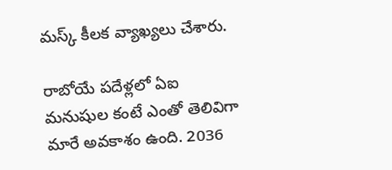మస్క్ కీలక వ్యాఖ్యలు చేశారు.

రాబోయే పదేళ్లలో ఏఐ మనుషుల కంటే ఎంతో తెలివిగా మారే అవకాశం ఉంది. 2036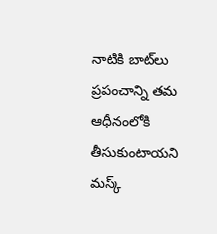నాటికి బాట్‌లు ప్రపంచాన్ని తమ ఆధీనంలోకి తీసుకుంటాయని మస్క్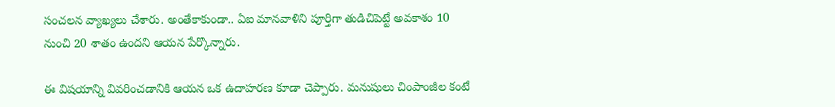సంచలన వ్యాఖ్యలు చేశారు. అంతేకాకుండా.. ఏఐ మానవాళిని పూర్తిగా తుడిచిపెట్టే అవకాశం 10 నుంచి 20 శాతం ఉందని ఆయన పేర్కొన్నారు.

ఈ విషయాన్ని వివరించడానికి ఆయన ఒక ఉదాహరణ కూడా చెప్పారు. మనుషులు చింపాంజీల కంటే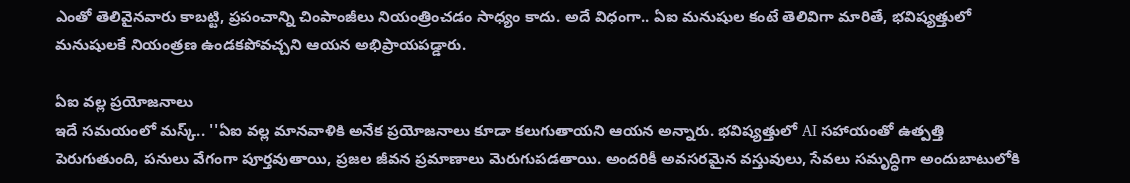ఎంతో తెలివైనవారు కాబట్టి, ప్రపంచాన్ని చింపాంజీలు నియంత్రించడం సాధ్యం కాదు. అదే విధంగా.. ఏఐ మనుషుల కంటే తెలివిగా మారితే, భవిష్యత్తులో మనుషులకే నియంత్రణ ఉండకపోవచ్చని ఆయన అభిప్రాయపడ్డారు.

ఏఐ వల్ల ప్రయోజనాలు
ఇదే సమయంలో మస్క్.. ''ఏఐ వల్ల మానవాళికి అనేక ప్రయోజనాలు కూడా కలుగుతాయని ఆయన అన్నారు. భవిష్యత్తులో AI సహాయంతో ఉత్పత్తి పెరుగుతుంది, పనులు వేగంగా పూర్తవుతాయి, ప్రజల జీవన ప్రమాణాలు మెరుగుపడతాయి. అందరికీ అవసరమైన వస్తువులు, సేవలు సమృద్ధిగా అందుబాటులోకి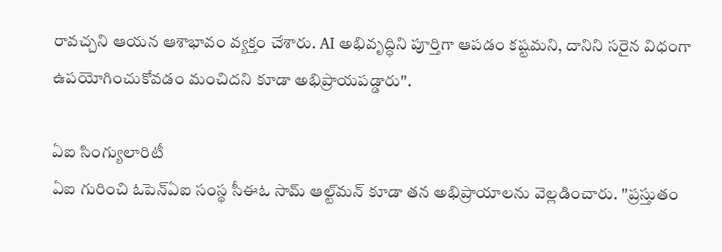రావచ్చని ఆయన ఆశాభావం వ్యక్తం చేశారు. AI అభివృద్ధిని పూర్తిగా ఆపడం కష్టమని, దానిని సరైన విధంగా ఉపయోగించుకోవడం మంచిదని కూడా అభిప్రాయపడ్డారు''.

ఏఐ సింగ్యులారిటీ
ఏఐ గురించి ఓపెన్‌ఏఐ సంస్థ సీఈఓ సామ్ ఆల్ట్‌మన్ కూడా తన అభిప్రాయాలను వెల్లడించారు. ''ప్రస్తుతం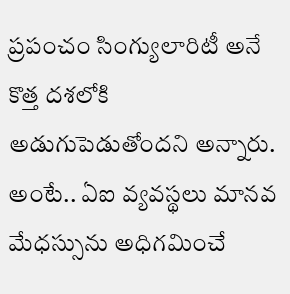ప్రపంచం సింగ్యులారిటీ అనే కొత్త దశలోకి అడుగుపెడుతోందని అన్నారు. అంటే.. ఏఐ వ్యవస్థలు మానవ మేధస్సును అధిగమించే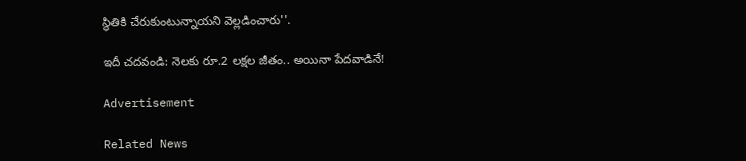స్థితికి చేరుకుంటున్నాయని వెల్లడించారు''.

ఇదీ చదవండి: నెలకు రూ.2 లక్షల జీతం.. అయినా పేదవాడినే!

Advertisement

Related News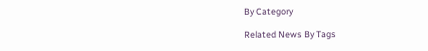By Category

Related News By Tags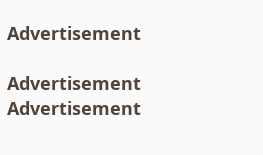Advertisement

Advertisement
Advertisement